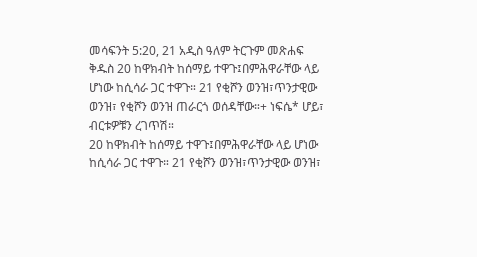መሳፍንት 5:20, 21 አዲስ ዓለም ትርጉም መጽሐፍ ቅዱስ 20 ከዋክብት ከሰማይ ተዋጉ፤በምሕዋራቸው ላይ ሆነው ከሲሳራ ጋር ተዋጉ። 21 የቂሾን ወንዝ፣ጥንታዊው ወንዝ፣ የቂሾን ወንዝ ጠራርጎ ወሰዳቸው።+ ነፍሴ* ሆይ፣ ብርቱዎቹን ረገጥሽ።
20 ከዋክብት ከሰማይ ተዋጉ፤በምሕዋራቸው ላይ ሆነው ከሲሳራ ጋር ተዋጉ። 21 የቂሾን ወንዝ፣ጥንታዊው ወንዝ፣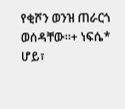የቂሾን ወንዝ ጠራርጎ ወሰዳቸው።+ ነፍሴ* ሆይ፣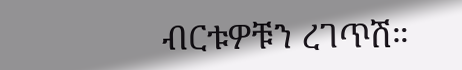ብርቱዎቹን ረገጥሽ።